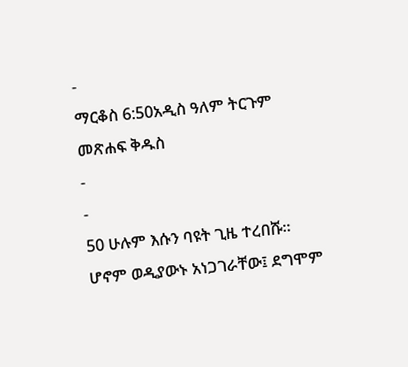-
ማርቆስ 6:50አዲስ ዓለም ትርጉም መጽሐፍ ቅዱስ
-
-
50 ሁሉም እሱን ባዩት ጊዜ ተረበሹ። ሆኖም ወዲያውኑ አነጋገራቸው፤ ደግሞም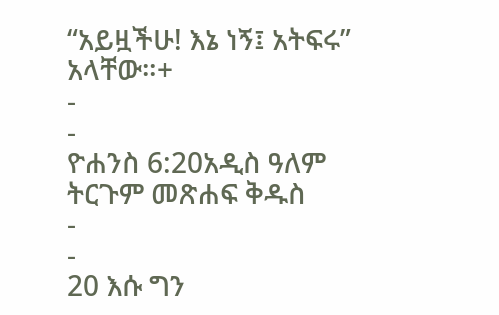“አይዟችሁ! እኔ ነኝ፤ አትፍሩ” አላቸው።+
-
-
ዮሐንስ 6:20አዲስ ዓለም ትርጉም መጽሐፍ ቅዱስ
-
-
20 እሱ ግን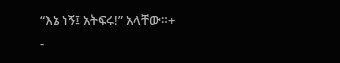“እኔ ነኝ፤ አትፍሩ!” አላቸው።+
-